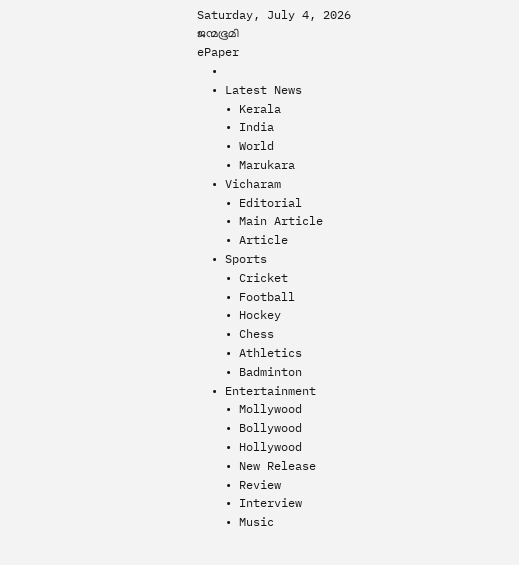Saturday, July 4, 2026
ജന്മഭൂമി
ePaper
  •
  • Latest News
    • Kerala
    • India
    • World
    • Marukara
  • Vicharam
    • Editorial
    • Main Article
    • Article
  • Sports
    • Cricket
    • Football
    • Hockey
    • Chess
    • Athletics
    • Badminton
  • Entertainment
    • Mollywood
    • Bollywood
    • Hollywood
    • New Release
    • Review
    • Interview
    • Music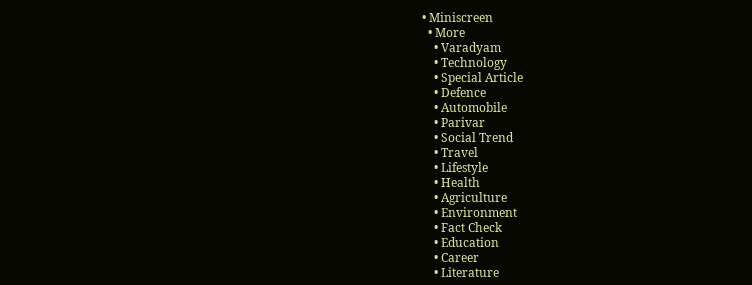• Miniscreen
  • More
    • Varadyam
    • Technology
    • Special Article
    • Defence
    • Automobile
    • Parivar
    • Social Trend
    • Travel
    • Lifestyle
    • Health
    • Agriculture
    • Environment
    • Fact Check
    • Education
    • Career
    • Literature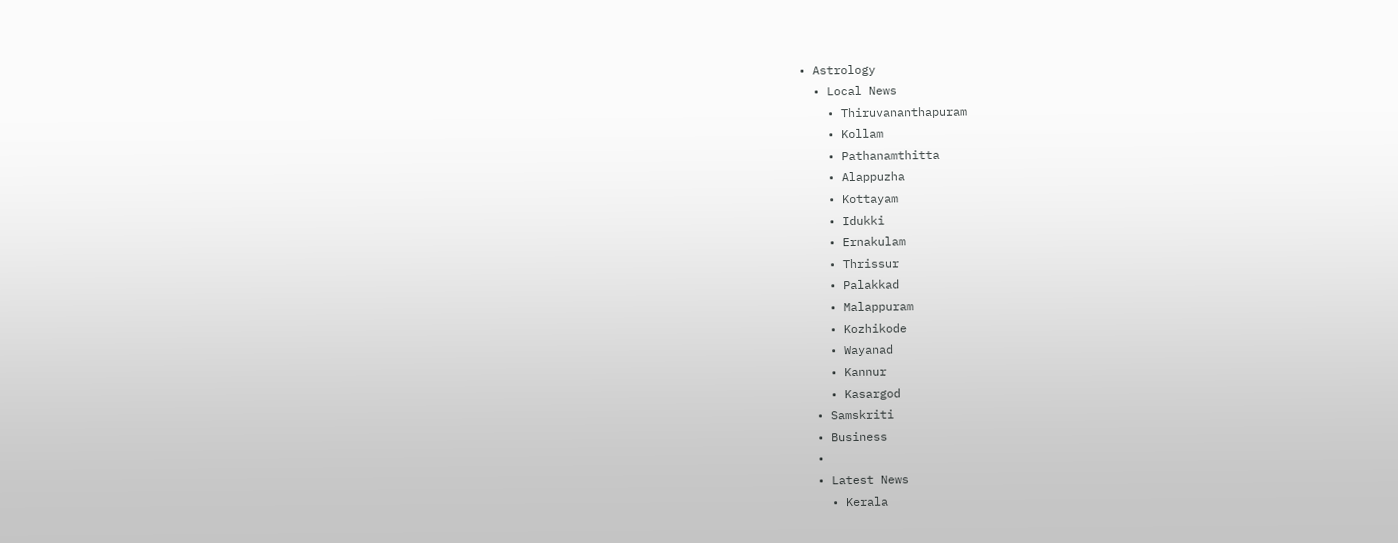• Astrology
  • Local News
    • Thiruvananthapuram
    • Kollam
    • Pathanamthitta
    • Alappuzha
    • Kottayam
    • Idukki
    • Ernakulam
    • Thrissur
    • Palakkad
    • Malappuram
    • Kozhikode
    • Wayanad
    • Kannur
    • Kasargod
  • Samskriti
  • Business
  •
  • Latest News
    • Kerala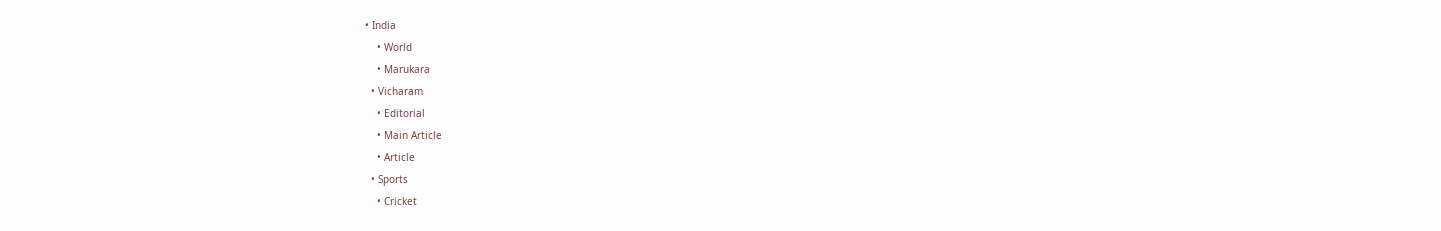• India
    • World
    • Marukara
  • Vicharam
    • Editorial
    • Main Article
    • Article
  • Sports
    • Cricket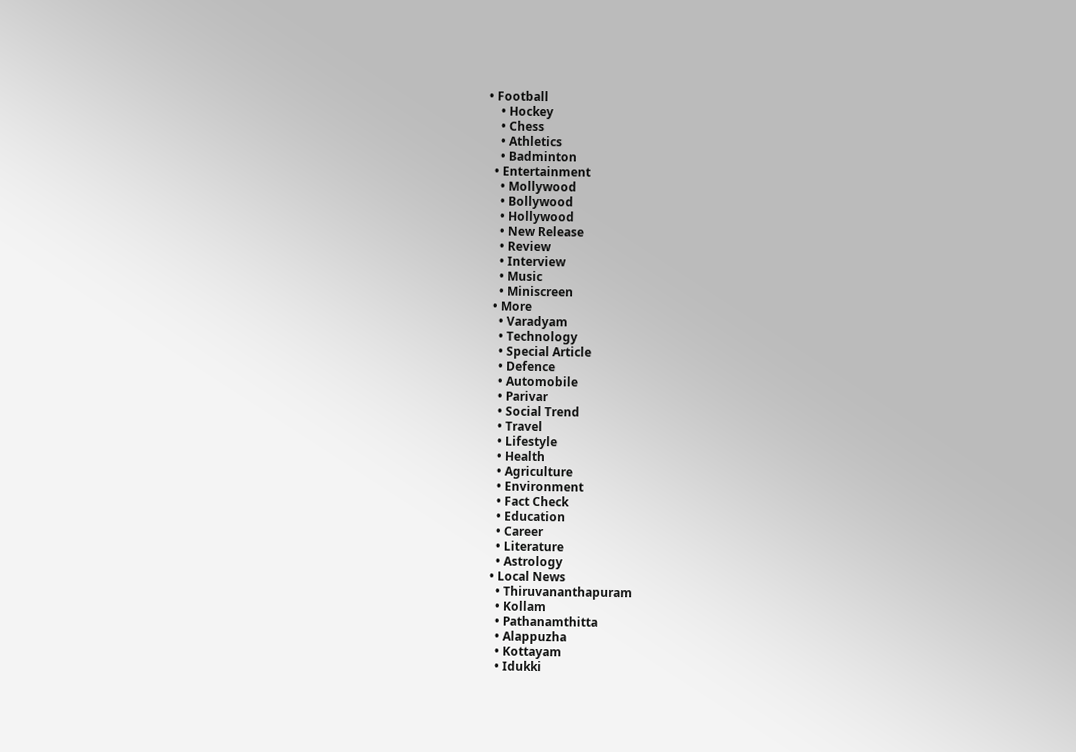• Football
    • Hockey
    • Chess
    • Athletics
    • Badminton
  • Entertainment
    • Mollywood
    • Bollywood
    • Hollywood
    • New Release
    • Review
    • Interview
    • Music
    • Miniscreen
  • More
    • Varadyam
    • Technology
    • Special Article
    • Defence
    • Automobile
    • Parivar
    • Social Trend
    • Travel
    • Lifestyle
    • Health
    • Agriculture
    • Environment
    • Fact Check
    • Education
    • Career
    • Literature
    • Astrology
  • Local News
    • Thiruvananthapuram
    • Kollam
    • Pathanamthitta
    • Alappuzha
    • Kottayam
    • Idukki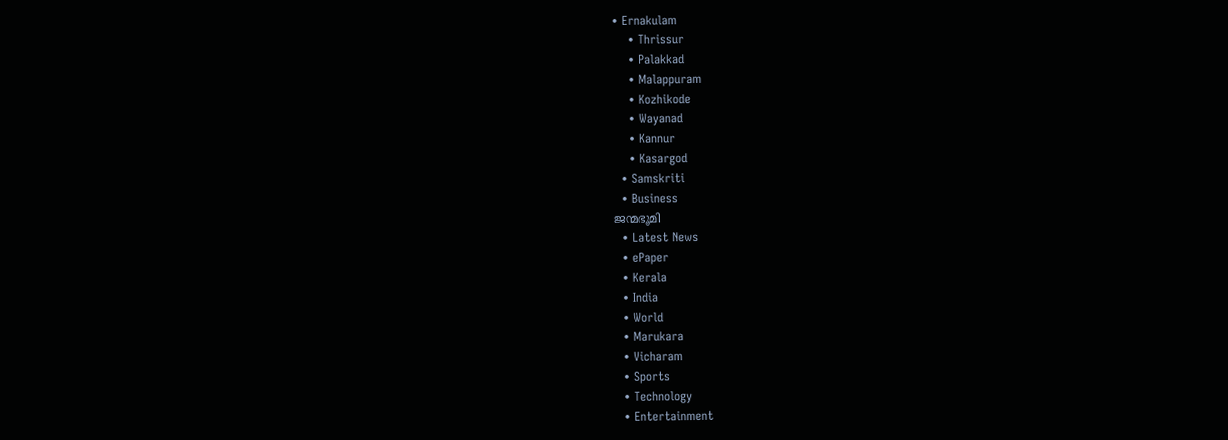• Ernakulam
    • Thrissur
    • Palakkad
    • Malappuram
    • Kozhikode
    • Wayanad
    • Kannur
    • Kasargod
  • Samskriti
  • Business
ജന്മഭൂമി
  • Latest News
  • ePaper
  • Kerala
  • India
  • World
  • Marukara
  • Vicharam
  • Sports
  • Technology
  • Entertainment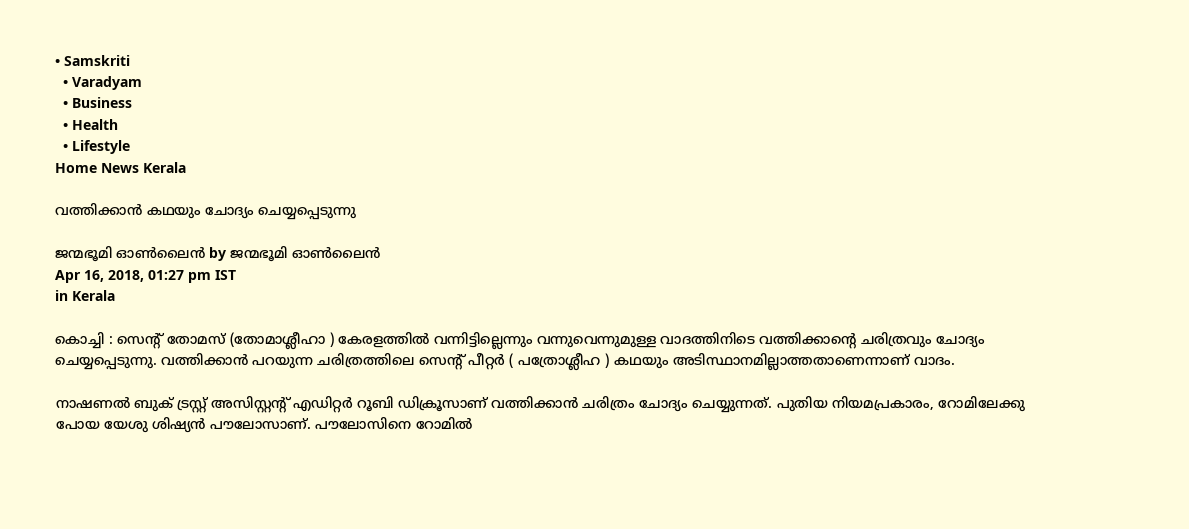• Samskriti
  • Varadyam
  • Business
  • Health
  • Lifestyle
Home News Kerala

വത്തിക്കാന്‍ കഥയും ചോദ്യം ചെയ്യപ്പെടുന്നു

ജന്മഭൂമി ഓണ്‍ലൈന്‍ by ജന്മഭൂമി ഓണ്‍ലൈന്‍
Apr 16, 2018, 01:27 pm IST
in Kerala

കൊച്ചി : സെന്റ് തോമസ് (തോമാശ്ലീഹാ ) കേരളത്തില്‍ വന്നിട്ടില്ലെന്നും വന്നുവെന്നുമുള്ള വാദത്തിനിടെ വത്തിക്കാന്റെ ചരിത്രവും ചോദ്യം ചെയ്യപ്പെടുന്നു. വത്തിക്കാന്‍ പറയുന്ന ചരിത്രത്തിലെ സെന്റ് പീറ്റര്‍ ( പത്രോശ്ലീഹ ) കഥയും അടിസ്ഥാനമില്ലാത്തതാണെന്നാണ് വാദം.

നാഷണല്‍ ബുക് ട്രസ്റ്റ് അസിസ്റ്റന്റ് എഡിറ്റര്‍ റൂബി ഡിക്രൂസാണ് വത്തിക്കാന്‍ ചരിത്രം ചോദ്യം ചെയ്യുന്നത്. പുതിയ നിയമപ്രകാരം, റോമിലേക്കു പോയ യേശു ശിഷ്യന്‍ പൗലോസാണ്. പൗലോസിനെ റോമില്‍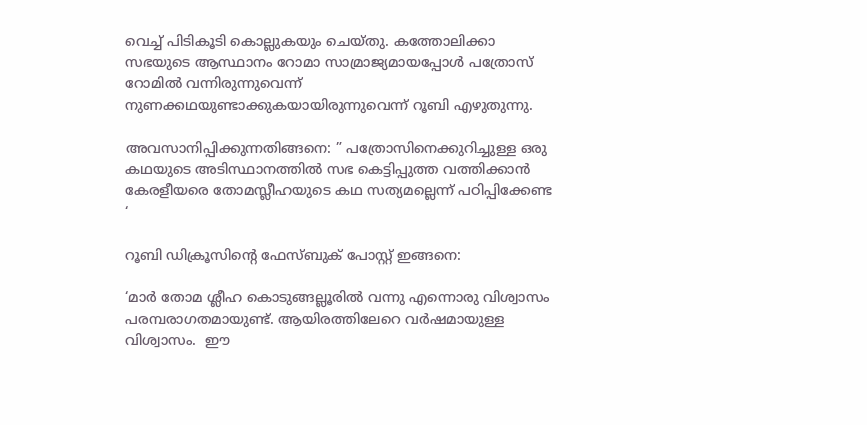വെച്ച് പിടികൂടി കൊല്ലുകയും ചെയ്തു. കത്തോലിക്കാ സഭയുടെ ആസ്ഥാനം റോമാ സാമ്രാജ്യമായപ്പോള്‍ പത്രോസ് റോമില്‍ വന്നിരുന്നുവെന്ന് നുണക്കഥയുണ്ടാക്കുകയായിരുന്നുവെന്ന് റൂബി എഴുതുന്നു.

അവസാനിപ്പിക്കുന്നതിങ്ങനെ: ” പത്രോസിനെക്കുറിച്ചുള്ള ഒരു കഥയുടെ അടിസ്ഥാനത്തില്‍ സഭ കെട്ടിപ്പുത്ത വത്തിക്കാന്‍ കേരളീയരെ തോമസ്ലീഹയുടെ കഥ സത്യമല്ലെന്ന് പഠിപ്പിക്കേണ്ട ‘

റൂബി ഡിക്രൂസിന്റെ ഫേസ്ബുക് പോസ്റ്റ് ഇങ്ങനെ:

‘മാര്‍ തോമ ശ്ലീഹ കൊടുങ്ങല്ലൂരില്‍ വന്നു എന്നൊരു വിശ്വാസം പരമ്പരാഗതമായുണ്ട്. ആയിരത്തിലേറെ വര്‍ഷമായുള്ള വിശ്വാസം.  ഈ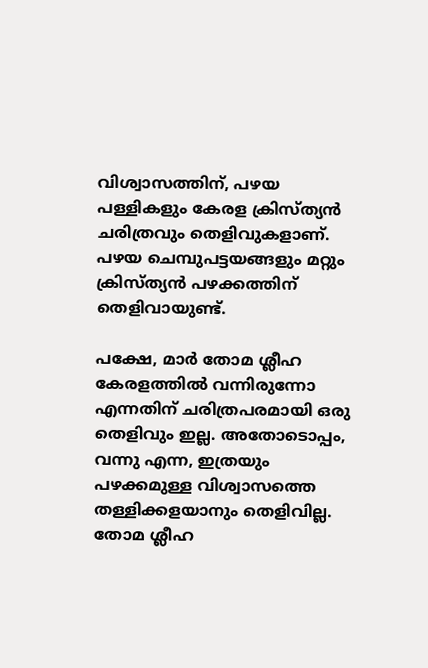വിശ്വാസത്തിന്, പഴയ പള്ളികളും കേരള ക്രിസ്ത്യന്‍ ചരിത്രവും തെളിവുകളാണ്. പഴയ ചെമ്പുപട്ടയങ്ങളും മറ്റും ക്രിസ്ത്യന്‍ പഴക്കത്തിന് തെളിവായുണ്ട്.

പക്ഷേ, മാര്‍ തോമ ശ്ലീഹ കേരളത്തില്‍ വന്നിരുന്നോ എന്നതിന് ചരിത്രപരമായി ഒരു തെളിവും ഇല്ല. അതോടൊപ്പം, വന്നു എന്ന, ഇത്രയും പഴക്കമുള്ള വിശ്വാസത്തെ തള്ളിക്കളയാനും തെളിവില്ല. തോമ ശ്ലീഹ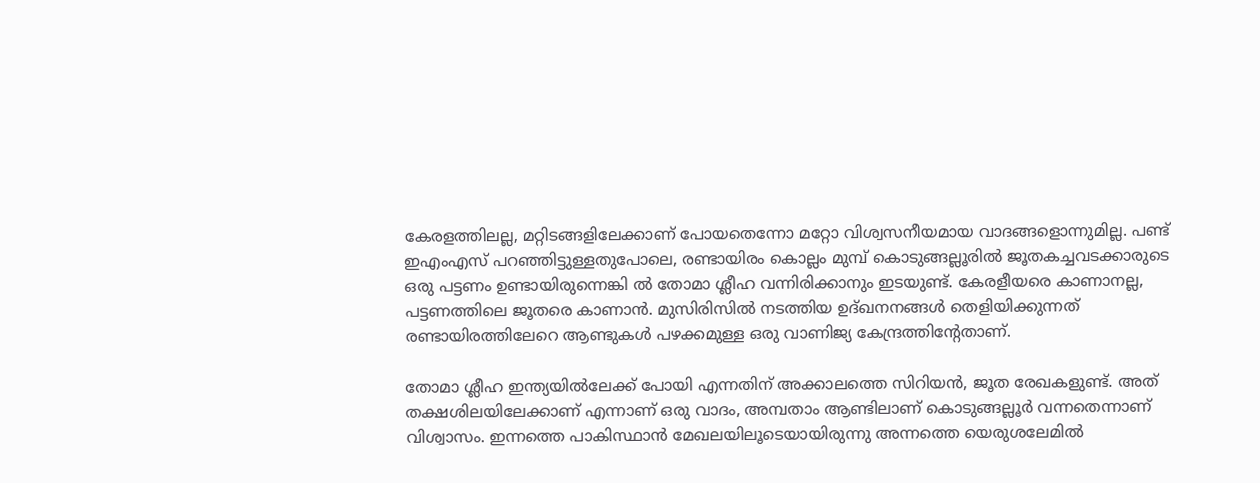കേരളത്തിലല്ല, മറ്റിടങ്ങളിലേക്കാണ് പോയതെന്നോ മറ്റോ വിശ്വസനീയമായ വാദങ്ങളൊന്നുമില്ല. പണ്ട് ഇഎംഎസ് പറഞ്ഞിട്ടുള്ളതുപോലെ, രണ്ടായിരം കൊല്ലം മുമ്പ് കൊടുങ്ങല്ലൂരില്‍ ജൂതകച്ചവടക്കാരുടെ ഒരു പട്ടണം ഉണ്ടായിരുന്നെങ്കി ല്‍ തോമാ ശ്ലീഹ വന്നിരിക്കാനും ഇടയുണ്ട്. കേരളീയരെ കാണാനല്ല, പട്ടണത്തിലെ ജൂതരെ കാണാന്‍. മുസിരിസില്‍ നടത്തിയ ഉദ്ഖനനങ്ങള്‍ തെളിയിക്കുന്നത് രണ്ടായിരത്തിലേറെ ആണ്ടുകള്‍ പഴക്കമുള്ള ഒരു വാണിജ്യ കേന്ദ്രത്തിന്റേതാണ്.

തോമാ ശ്ലീഹ ഇന്ത്യയില്‍ലേക്ക് പോയി എന്നതിന് അക്കാലത്തെ സിറിയന്‍, ജൂത രേഖകളുണ്ട്. അത് തക്ഷശിലയിലേക്കാണ് എന്നാണ് ഒരു വാദം, അമ്പതാം ആണ്ടിലാണ് കൊടുങ്ങല്ലൂര്‍ വന്നതെന്നാണ് വിശ്വാസം. ഇന്നത്തെ പാകിസ്ഥാന്‍ മേഖലയിലൂടെയായിരുന്നു അന്നത്തെ യെരുശലേമില്‍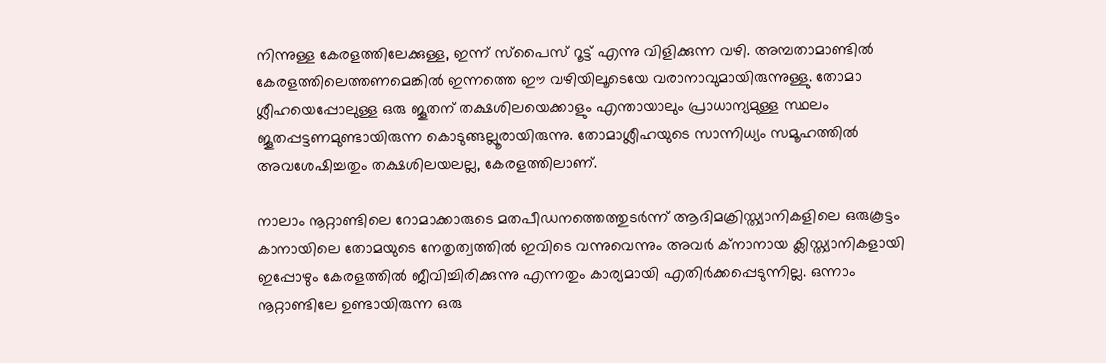നിന്നുള്ള കേരളത്തിലേക്കുള്ള, ഇന്ന് സ്‌പൈസ് റൂട്ട് എന്നു വിളിക്കുന്ന വഴി. അമ്പതാമാണ്ടില്‍ കേരളത്തിലെത്തണമെങ്കില്‍ ഇന്നത്തെ ഈ വഴിയിലൂടെയേ വരാനാവുമായിരുന്നുള്ളു. തോമാ ശ്ലീഹയെപ്പോലുള്ള ഒരു ജൂതന് തക്ഷശിലയെക്കാളും എന്തായാലും പ്രാധാന്യമുള്ള സ്ഥലം ജൂതപ്പട്ടണമുണ്ടായിരുന്ന കൊടുങ്ങല്ലൂരായിരുന്നു. തോമാശ്ലീഹയുടെ സാന്നിധ്യം സമൂഹത്തില്‍ അവശേഷിച്ചതും തക്ഷശിലയലല്ല, കേരളത്തിലാണ്.

നാലാം നൂറ്റാണ്ടിലെ റോമാക്കാരുടെ മതപീഡനത്തെത്തുടര്‍ന്ന് ആദിമക്രിസ്ത്യാനികളിലെ ഒരുകൂട്ടം കാനായിലെ തോമയുടെ നേതൃത്വത്തില്‍ ഇവിടെ വന്നുവെന്നും അവര്‍ ക്‌നാനായ ക്ലിസ്ത്യാനികളായി ഇപ്പോഴും കേരളത്തില്‍ ജീവിച്ചിരിക്കുന്നു എന്നതും കാര്യമായി എതിര്‍ക്കപ്പെടുന്നില്ല. ഒന്നാം നൂറ്റാണ്ടിലേ ഉണ്ടായിരുന്ന ഒരു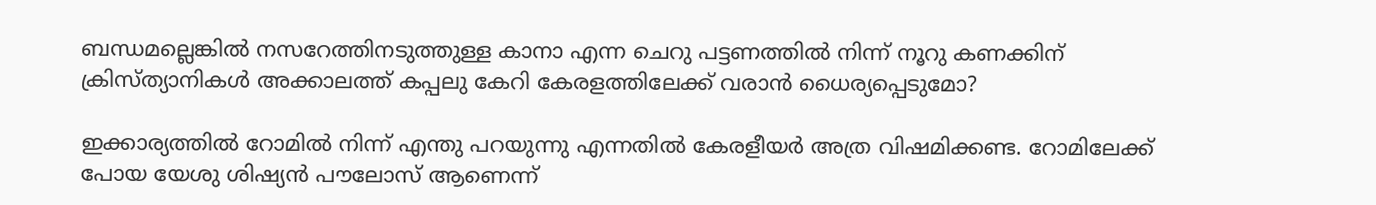ബന്ധമല്ലെങ്കില്‍ നസറേത്തിനടുത്തുള്ള കാനാ എന്ന ചെറു പട്ടണത്തില്‍ നിന്ന് നൂറു കണക്കിന് ക്രിസ്ത്യാനികള്‍ അക്കാലത്ത് കപ്പലു കേറി കേരളത്തിലേക്ക് വരാന്‍ ധൈര്യപ്പെടുമോ?

ഇക്കാര്യത്തില്‍ റോമില്‍ നിന്ന് എന്തു പറയുന്നു എന്നതില്‍ കേരളീയര്‍ അത്ര വിഷമിക്കണ്ട. റോമിലേക്ക് പോയ യേശു ശിഷ്യന്‍ പൗലോസ് ആണെന്ന്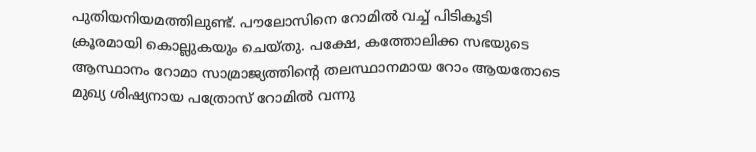പുതിയനിയമത്തിലുണ്ട്. പൗലോസിനെ റോമില്‍ വച്ച് പിടികൂടി ക്രൂരമായി കൊല്ലുകയും ചെയ്തു. പക്ഷേ, കത്തോലിക്ക സഭയുടെ ആസ്ഥാനം റോമാ സാമ്രാജ്യത്തിന്റെ തലസ്ഥാനമായ റോം ആയതോടെ മുഖ്യ ശിഷ്യനായ പത്രോസ് റോമില്‍ വന്നു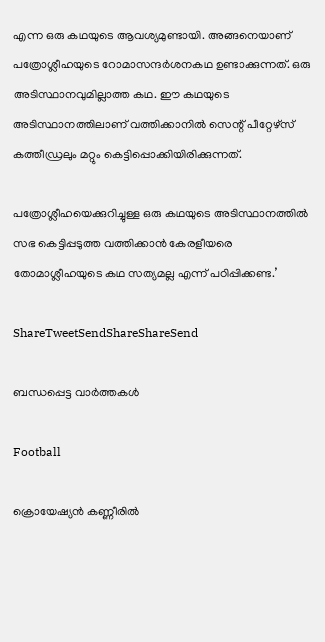എന്ന ഒരു കഥയുടെ ആവശ്യമുണ്ടായി. അങ്ങനെയാണ് പത്രോശ്ലീഹയുടെ റോമാസന്ദര്‍ശനകഥ ഉണ്ടാക്കുന്നത്. ഒരു അടിസ്ഥാനവുമില്ലാത്ത കഥ. ഈ കഥയുടെ അടിസ്ഥാനത്തിലാണ് വത്തിക്കാനില്‍ സെന്റ് പീറ്റേഴ്‌സ് കത്തീഡ്രലും മറ്റും കെട്ടിപ്പൊക്കിയിരിക്കുന്നത്.

പത്രോശ്ലീഹയെക്കുറിച്ചുള്ള ഒരു കഥയുടെ അടിസ്ഥാനത്തില്‍ സഭ കെട്ടിപ്പടുത്ത വത്തിക്കാന്‍ കേരളീയരെ തോമാശ്ലീഹയുടെ കഥ സത്യമല്ല എന്ന് പഠിപ്പിക്കണ്ട.’

ShareTweetSendShareShareSend

ബന്ധപ്പെട്ട വാര്‍ത്തകള്‍

Football

ക്രൊയേഷ്യന്‍ കണ്ണീരില്‍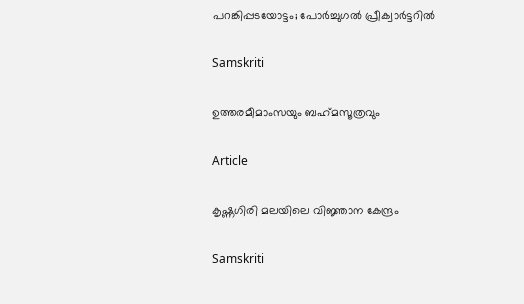പറങ്കിപ്പടയോട്ടം; പോര്‍ച്ചുഗല്‍ പ്രീക്വാര്‍ട്ടറില്‍

Samskriti

ഉത്തരമീമാംസയും ബഹ്‌മസൂത്രവും

Article

കൃഷ്ണഗിരി മലയിലെ വിജ്ഞാന കേന്ദ്രം

Samskriti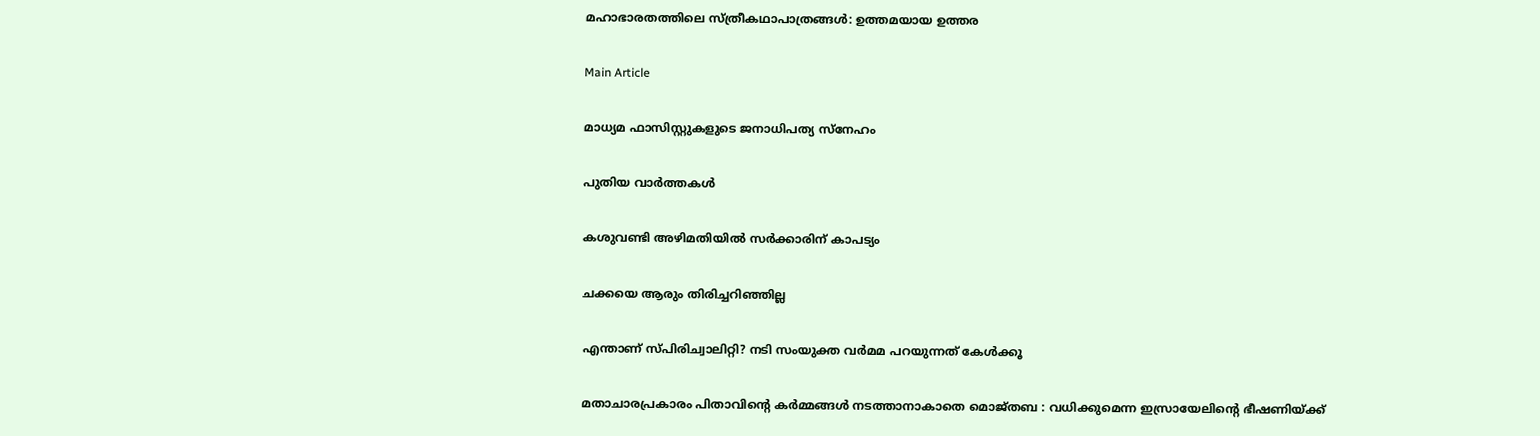മഹാഭാരതത്തിലെ സ്ത്രീകഥാപാത്രങ്ങള്‍: ഉത്തമയായ ഉത്തര

Main Article

മാധ്യമ ഫാസിസ്റ്റുകളുടെ ജനാധിപത്യ സ്‌നേഹം

പുതിയ വാര്‍ത്തകള്‍

കശുവണ്ടി അഴിമതിയില്‍ സര്‍ക്കാരിന് കാപട്യം

ചക്കയെ ആരും തിരിച്ചറിഞ്ഞില്ല

എന്താണ് സ്പിരിച്വാലിറ്റി? നടി സംയുക്ത വര്‍മമ പറയുന്നത് കേള്‍ക്കൂ

മതാചാരപ്രകാരം പിതാവിന്റെ കർമ്മങ്ങൾ നടത്താനാകാതെ മൊജ്തബ : വധിക്കുമെന്ന ഇസ്രായേലിന്റെ ഭീഷണിയ്‌ക്ക്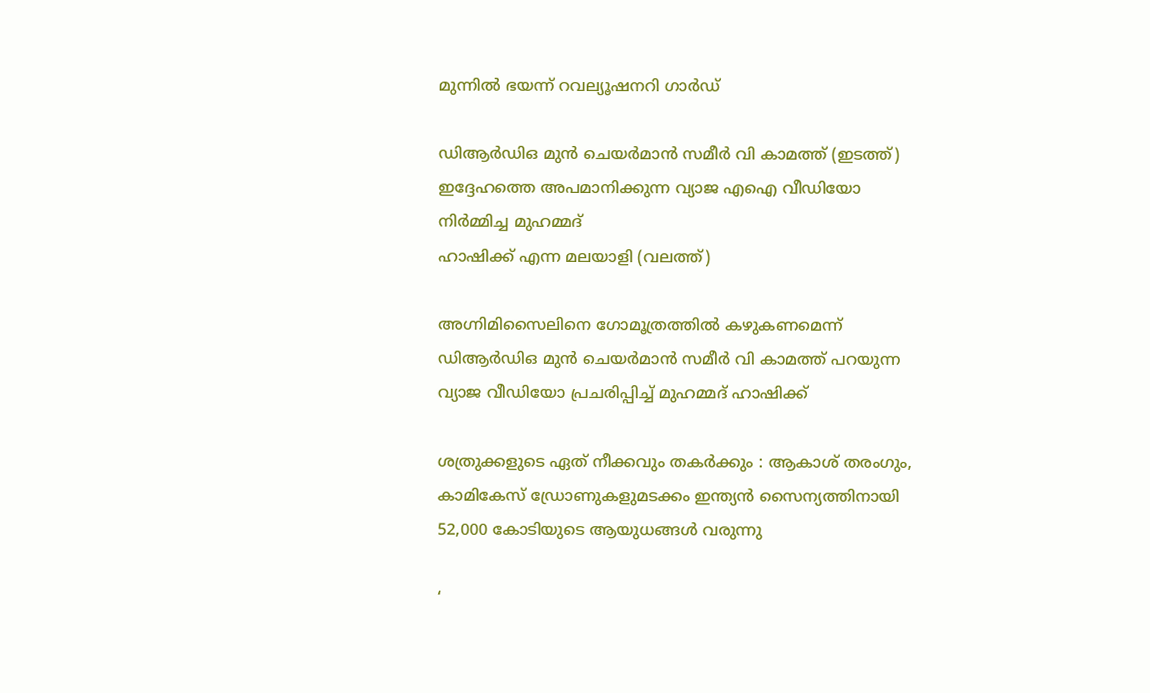മുന്നിൽ ഭയന്ന് റവല്യൂഷനറി ഗാർഡ്

ഡിആര്‍ഡിഒ മുന്‍ ചെയര്‍മാന്‍ സമീര്‍ വി കാമത്ത് (ഇടത്ത്) ഇദ്ദേഹത്തെ അപമാനിക്കുന്ന വ്യാജ എഐ വീഡിയോ നിര്‍മ്മിച്ച മുഹമ്മദ്
ഹാഷിക്ക് എന്ന മലയാളി (വലത്ത്)

അഗ്നിമിസൈലിനെ ഗോമൂത്രത്തില്‍ കഴുകണമെന്ന് ഡിആര്‍ഡിഒ മുന്‍ ചെയര്‍മാന്‍ സമീര്‍ വി കാമത്ത് പറയുന്ന വ്യാജ വീഡിയോ പ്രചരിപ്പിച്ച് മുഹമ്മദ് ഹാഷിക്ക്

ശത്രുക്കളുടെ ഏത് നീക്കവും തകർക്കും : ആകാശ് തരംഗും, കാമികേസ് ഡ്രോണുകളുമടക്കം ഇന്ത്യൻ സൈന്യത്തിനായി 52,000 കോടിയുടെ ആയുധങ്ങൾ വരുന്നു

‘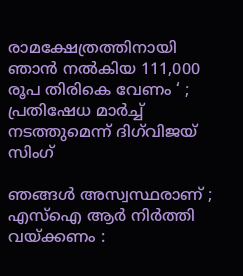രാമക്ഷേത്രത്തിനായി ഞാൻ നൽകിയ 111,000 രൂപ തിരികെ വേണം ‘ ; പ്രതിഷേധ മാർച്ച് നടത്തുമെന്ന് ദിഗ്‌വിജയ് സിംഗ്

ഞങ്ങൾ അസ്വസ്ഥരാണ് ; എസ്ഐ ആർ നിർത്തി വയ്‌ക്കണം :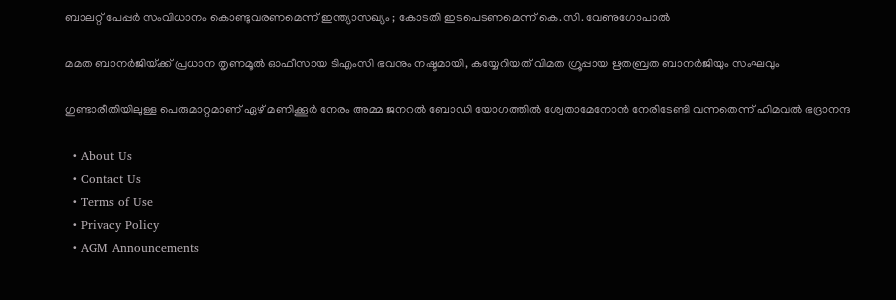ബാലറ്റ് പേപ്പർ സംവിധാനം കൊണ്ടുവരണമെന്ന് ഇന്ത്യാസഖ്യം ; കോടതി ഇടപെടണമെന്ന് കെ.സി. വേണുഗോപാൽ

മമത ബാനര്‍ജിയ്‌ക്ക് പ്രധാന തൃണമൂല്‍ ഓഫീസായ ടിഎംസി ഭവനും നഷ്ടമായി, കയ്യേറിയത് വിമത ഗ്രൂപ്പായ ഋതബ്രത ബാനര്‍ജിയും സംഘവും

ഗുണ്ടാരീതിയിലുള്ള പെരുമാറ്റമാണ് ഏഴ് മണിക്കൂര്‍ നേരം അമ്മ ജനറല്‍ ബോഡി യോഗത്തില്‍ ശ്വേതാമേനോന്‍ നേരിടേണ്ടി വന്നതെന്ന് ഹിമവല്‍ ഭദ്രാനന്ദ

  • About Us
  • Contact Us
  • Terms of Use
  • Privacy Policy
  • AGM Announcements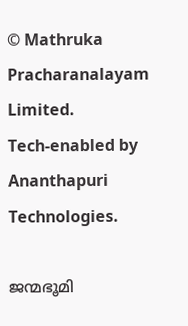© Mathruka Pracharanalayam Limited.
Tech-enabled by Ananthapuri Technologies.

ജന്മഭൂമി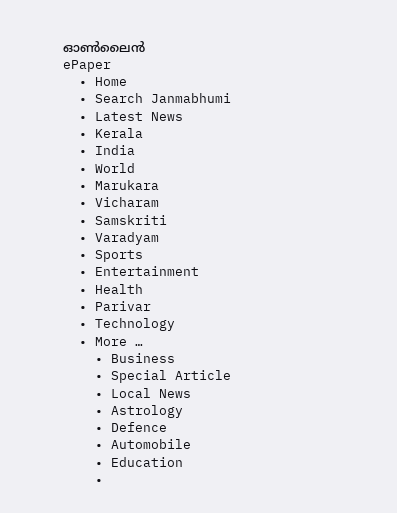ഓണ്‍ലൈന്‍
ePaper
  • Home
  • Search Janmabhumi
  • Latest News
  • Kerala
  • India
  • World
  • Marukara
  • Vicharam
  • Samskriti
  • Varadyam
  • Sports
  • Entertainment
  • Health
  • Parivar
  • Technology
  • More …
    • Business
    • Special Article
    • Local News
    • Astrology
    • Defence
    • Automobile
    • Education
    •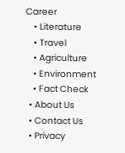Career
    • Literature
    • Travel
    • Agriculture
    • Environment
    • Fact Check
  • About Us
  • Contact Us
  • Privacy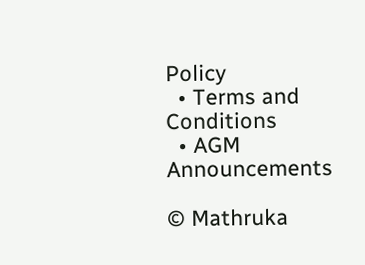Policy
  • Terms and Conditions
  • AGM Announcements

© Mathruka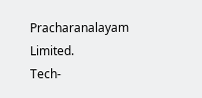Pracharanalayam Limited.
Tech-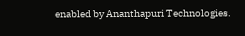enabled by Ananthapuri Technologies.